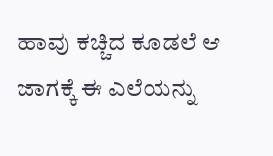ಹಾವು ಕಚ್ಚಿದ ಕೂಡಲೆ ಆ ಜಾಗಕ್ಕೆ ಈ ಎಲೆಯನ್ನು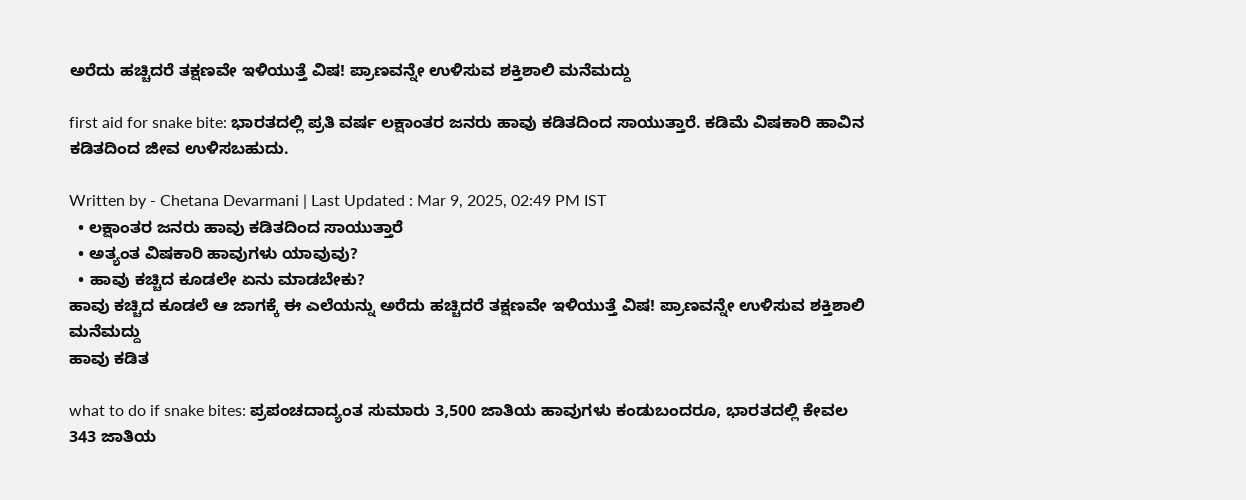ಅರೆದು ಹಚ್ಚಿದರೆ ತಕ್ಷಣವೇ ಇಳಿಯುತ್ತೆ ವಿಷ! ಪ್ರಾಣವನ್ನೇ ಉಳಿಸುವ ಶಕ್ತಿಶಾಲಿ ಮನೆಮದ್ದು

first aid for snake bite: ಭಾರತದಲ್ಲಿ ಪ್ರತಿ ವರ್ಷ ಲಕ್ಷಾಂತರ ಜನರು ಹಾವು ಕಡಿತದಿಂದ ಸಾಯುತ್ತಾರೆ. ಕಡಿಮೆ ವಿಷಕಾರಿ ಹಾವಿನ ಕಡಿತದಿಂದ ಜೀವ ಉಳಿಸಬಹುದು.

Written by - Chetana Devarmani | Last Updated : Mar 9, 2025, 02:49 PM IST
  • ಲಕ್ಷಾಂತರ ಜನರು ಹಾವು ಕಡಿತದಿಂದ ಸಾಯುತ್ತಾರೆ
  • ಅತ್ಯಂತ ವಿಷಕಾರಿ ಹಾವುಗಳು ಯಾವುವು?
  • ಹಾವು ಕಚ್ಚಿದ ಕೂಡಲೇ ಏನು ಮಾಡಬೇಕು?
ಹಾವು ಕಚ್ಚಿದ ಕೂಡಲೆ ಆ ಜಾಗಕ್ಕೆ ಈ ಎಲೆಯನ್ನು ಅರೆದು ಹಚ್ಚಿದರೆ ತಕ್ಷಣವೇ ಇಳಿಯುತ್ತೆ ವಿಷ! ಪ್ರಾಣವನ್ನೇ ಉಳಿಸುವ ಶಕ್ತಿಶಾಲಿ ಮನೆಮದ್ದು
ಹಾವು ಕಡಿತ

what to do if snake bites: ಪ್ರಪಂಚದಾದ್ಯಂತ ಸುಮಾರು 3,500 ಜಾತಿಯ ಹಾವುಗಳು ಕಂಡುಬಂದರೂ, ಭಾರತದಲ್ಲಿ ಕೇವಲ 343 ಜಾತಿಯ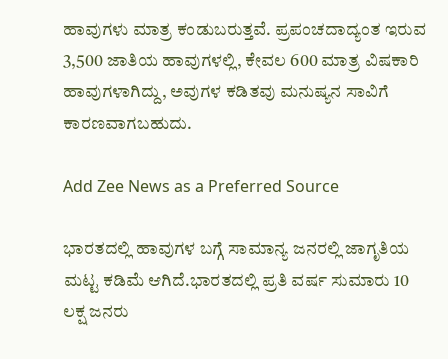ಹಾವುಗಳು ಮಾತ್ರ ಕಂಡುಬರುತ್ತವೆ. ಪ್ರಪಂಚದಾದ್ಯಂತ ಇರುವ 3,500 ಜಾತಿಯ ಹಾವುಗಳಲ್ಲಿ, ಕೇವಲ 600 ಮಾತ್ರ ವಿಷಕಾರಿ ಹಾವುಗಳಾಗಿದ್ದು, ಅವುಗಳ ಕಡಿತವು ಮನುಷ್ಯನ ಸಾವಿಗೆ ಕಾರಣವಾಗಬಹುದು.

Add Zee News as a Preferred Source

ಭಾರತದಲ್ಲಿ ಹಾವುಗಳ ಬಗ್ಗೆ ಸಾಮಾನ್ಯ ಜನರಲ್ಲಿ ಜಾಗೃತಿಯ ಮಟ್ಟ ಕಡಿಮೆ ಆಗಿದೆ.ಭಾರತದಲ್ಲಿ ಪ್ರತಿ ವರ್ಷ ಸುಮಾರು 10 ಲಕ್ಷ ಜನರು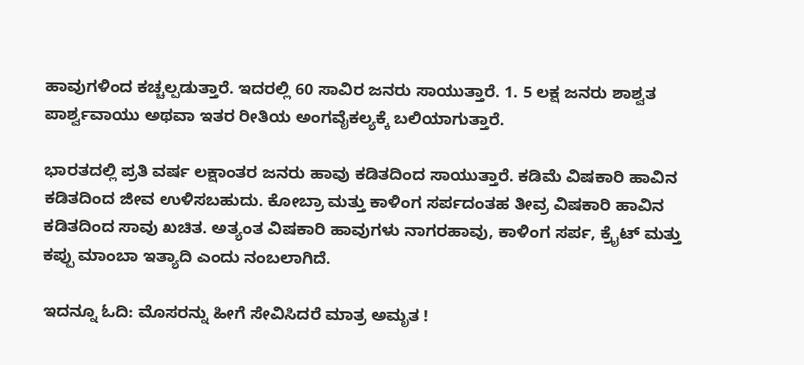ಹಾವುಗಳಿಂದ ಕಚ್ಚಲ್ಪಡುತ್ತಾರೆ. ಇದರಲ್ಲಿ 60 ಸಾವಿರ ಜನರು ಸಾಯುತ್ತಾರೆ. 1. 5 ಲಕ್ಷ ಜನರು ಶಾಶ್ವತ ಪಾರ್ಶ್ವವಾಯು ಅಥವಾ ಇತರ ರೀತಿಯ ಅಂಗವೈಕಲ್ಯಕ್ಕೆ ಬಲಿಯಾಗುತ್ತಾರೆ.

ಭಾರತದಲ್ಲಿ ಪ್ರತಿ ವರ್ಷ ಲಕ್ಷಾಂತರ ಜನರು ಹಾವು ಕಡಿತದಿಂದ ಸಾಯುತ್ತಾರೆ. ಕಡಿಮೆ ವಿಷಕಾರಿ ಹಾವಿನ ಕಡಿತದಿಂದ ಜೀವ ಉಳಿಸಬಹುದು. ಕೋಬ್ರಾ ಮತ್ತು ಕಾಳಿಂಗ ಸರ್ಪದಂತಹ ತೀವ್ರ ವಿಷಕಾರಿ ಹಾವಿನ ಕಡಿತದಿಂದ ಸಾವು ಖಚಿತ. ಅತ್ಯಂತ ವಿಷಕಾರಿ ಹಾವುಗಳು ನಾಗರಹಾವು, ಕಾಳಿಂಗ ಸರ್ಪ, ಕ್ರೈಟ್ ಮತ್ತು ಕಪ್ಪು ಮಾಂಬಾ ಇತ್ಯಾದಿ ಎಂದು ನಂಬಲಾಗಿದೆ.

ಇದನ್ನೂ ಓದಿ: ಮೊಸರನ್ನು ಹೀಗೆ ಸೇವಿಸಿದರೆ ಮಾತ್ರ ಅಮೃತ !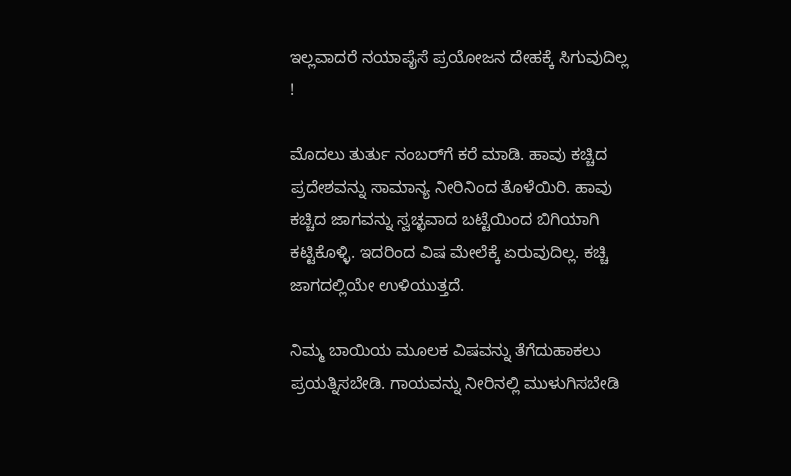ಇಲ್ಲವಾದರೆ ನಯಾಪೈಸೆ ಪ್ರಯೋಜನ ದೇಹಕ್ಕೆ ಸಿಗುವುದಿಲ್ಲ !

ಮೊದಲು ತುರ್ತು ನಂಬರ್‌ಗೆ ಕರೆ ಮಾಡಿ. ಹಾವು ಕಚ್ಚಿದ ಪ್ರದೇಶವನ್ನು ಸಾಮಾನ್ಯ ನೀರಿನಿಂದ ತೊಳೆಯಿರಿ. ಹಾವು ಕಚ್ಚಿದ ಜಾಗವನ್ನು ಸ್ವಚ್ಛವಾದ ಬಟ್ಟೆಯಿಂದ ಬಿಗಿಯಾಗಿ ಕಟ್ಟಿಕೊಳ್ಳಿ. ಇದರಿಂದ ವಿಷ ಮೇಲೆಕ್ಕೆ ಏರುವುದಿಲ್ಲ. ಕಚ್ಚಿ ಜಾಗದಲ್ಲಿಯೇ ಉಳಿಯುತ್ತದೆ.

ನಿಮ್ಮ ಬಾಯಿಯ ಮೂಲಕ ವಿಷವನ್ನು ತೆಗೆದುಹಾಕಲು ಪ್ರಯತ್ನಿಸಬೇಡಿ. ಗಾಯವನ್ನು ನೀರಿನಲ್ಲಿ ಮುಳುಗಿಸಬೇಡಿ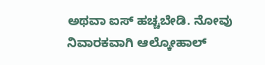ಅಥವಾ ಐಸ್ ಹಚ್ಚಬೇಡಿ. ನೋವು ನಿವಾರಕವಾಗಿ ಆಲ್ಕೋಹಾಲ್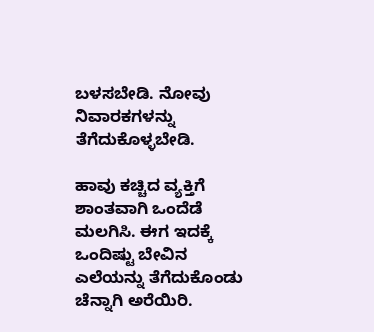ಬಳಸಬೇಡಿ. ನೋವು ನಿವಾರಕಗಳನ್ನು ತೆಗೆದುಕೊಳ್ಳಬೇಡಿ.

ಹಾವು ಕಚ್ಚಿದ ವ್ಯಕ್ತಿಗೆ ಶಾಂತವಾಗಿ ಒಂದೆಡೆ ಮಲಗಿಸಿ. ಈಗ ಇದಕ್ಕೆ ಒಂದಿಷ್ಟು ಬೇವಿನ ಎಲೆಯನ್ನು ತೆಗೆದುಕೊಂಡು ಚೆನ್ನಾಗಿ ಅರೆಯಿರಿ.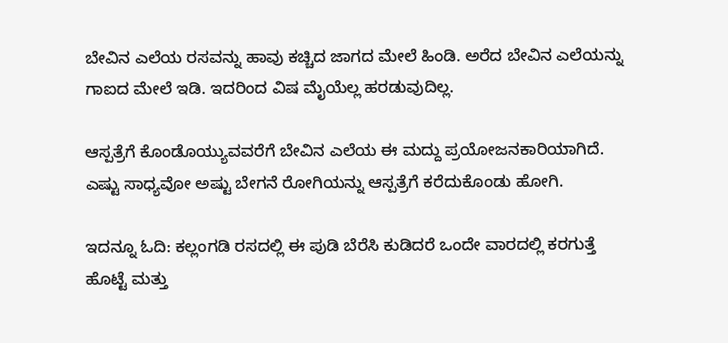ಬೇವಿನ ಎಲೆಯ ರಸವನ್ನು ಹಾವು ಕಚ್ಚಿದ ಜಾಗದ ಮೇಲೆ ಹಿಂಡಿ. ಅರೆದ ಬೇವಿನ ಎಲೆಯನ್ನು ಗಾಐದ ಮೇಲೆ ಇಡಿ. ಇದರಿಂದ ವಿಷ ಮೈಯೆಲ್ಲ ಹರಡುವುದಿಲ್ಲ.

ಆಸ್ಪತ್ರೆಗೆ ಕೊಂಡೊಯ್ಯುವವರೆಗೆ ಬೇವಿನ ಎಲೆಯ ಈ ಮದ್ದು ಪ್ರಯೋಜನಕಾರಿಯಾಗಿದೆ. ಎಷ್ಟು ಸಾಧ್ಯವೋ ಅಷ್ಟು ಬೇಗನೆ ರೋಗಿಯನ್ನು ಆಸ್ಪತ್ರೆಗೆ ಕರೆದುಕೊಂಡು ಹೋಗಿ.

ಇದನ್ನೂ ಓದಿ: ಕಲ್ಲಂಗಡಿ ರಸದಲ್ಲಿ ಈ ಪುಡಿ ಬೆರೆಸಿ ಕುಡಿದರೆ ಒಂದೇ ವಾರದಲ್ಲಿ ಕರಗುತ್ತೆ ಹೊಟ್ಟೆ ಮತ್ತು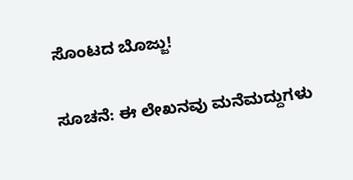ಸೊಂಟದ ಬೊಜ್ಜು!

ಸೂಚನೆ: ಈ ಲೇಖನವು ಮನೆಮದ್ದುಗಳು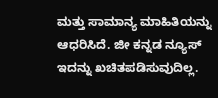ಮತ್ತು ಸಾಮಾನ್ಯ ಮಾಹಿತಿಯನ್ನು ಆಧರಿಸಿದೆ. ಜೀ ಕನ್ನಡ ನ್ಯೂಸ್‌ ಇದನ್ನು ಖಚಿತಪಡಿಸುವುದಿಲ್ಲ.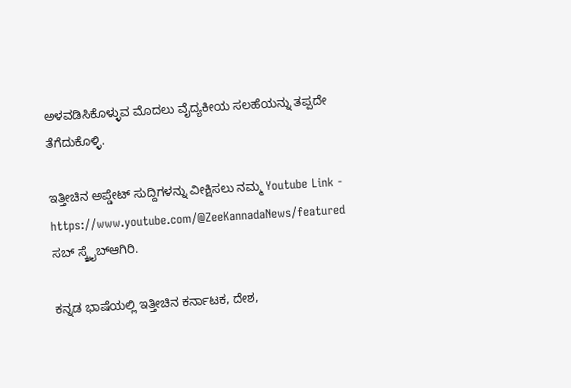ಅಳವಡಿಸಿಕೊಳ್ಳುವ ಮೊದಲು ವೈದ್ಯಕೀಯ ಸಲಹೆಯನ್ನು ತಪ್ಪದೇ ತೆಗೆದುಕೊಳ್ಳಿ.

ಇತ್ತೀಚಿನ ಅಪ್ಡೇಟ್ ಸುದ್ದಿಗಳನ್ನು ವೀಕ್ಷಿಸಲು ನಮ್ಮ Youtube Link - https://www.youtube.com/@ZeeKannadaNews/featured ಸಬ್ ಸ್ಕ್ರೈಬ್ಆಗಿರಿ.

ಕನ್ನಡ ಭಾಷೆಯಲ್ಲಿ ಇತ್ತೀಚಿನ ಕರ್ನಾಟಕ, ದೇಶ,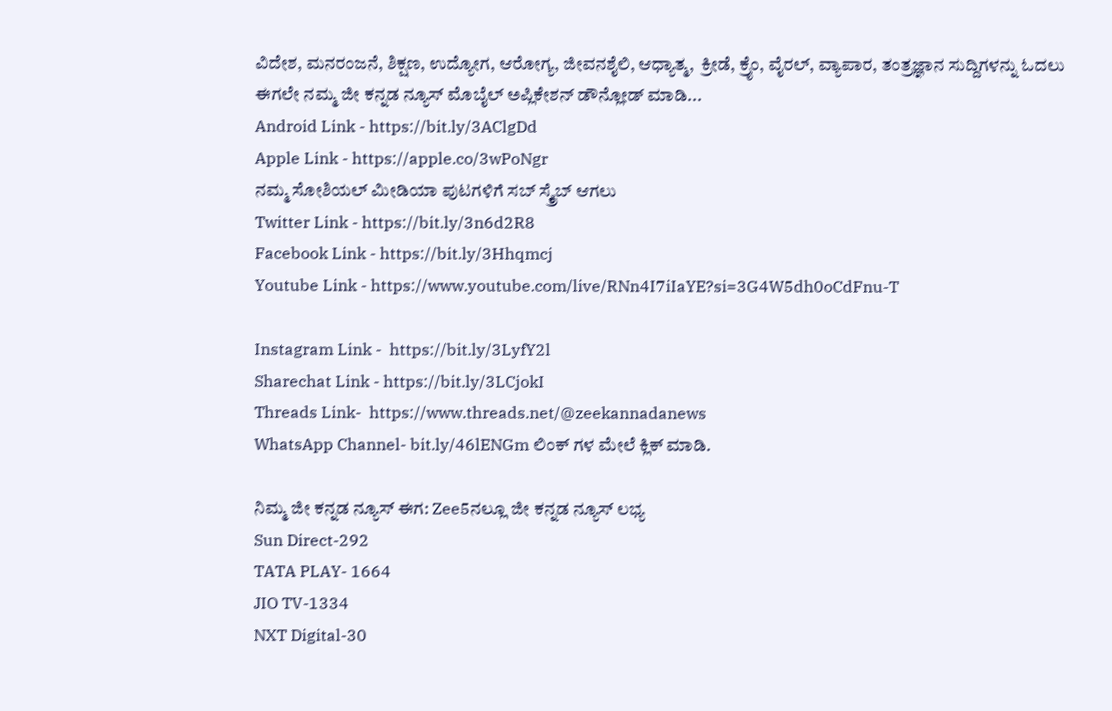ವಿದೇಶ, ಮನರಂಜನೆ, ಶಿಕ್ಷಣ, ಉದ್ಯೋಗ, ಆರೋಗ್ಯ, ಜೀವನಶೈಲಿ, ಆಧ್ಯಾತ್ಮ,  ಕ್ರೀಡೆ, ಕ್ರೈಂ, ವೈರಲ್, ವ್ಯಾಪಾರ, ತಂತ್ರಜ್ಞಾನ ಸುದ್ದಿಗಳನ್ನು ಓದಲು ಈಗಲೇ ನಮ್ಮ ಜೀ ಕನ್ನಡ ನ್ಯೂಸ್ ಮೊಬೈಲ್ ಅಪ್ಲಿಕೇಶನ್ ಡೌನ್ಲೋಡ್ ಮಾಡಿ...
Android Link - https://bit.ly/3AClgDd
Apple Link - https://apple.co/3wPoNgr
ನಮ್ಮ ಸೋಶಿಯಲ್ ಮೀಡಿಯಾ ಪುಟಗಳಿಗೆ ಸಬ್ ಸ್ಕ್ರೈಬ್ ಆಗಲು
Twitter Link - https://bit.ly/3n6d2R8
Facebook Link - https://bit.ly/3Hhqmcj
Youtube Link - https://www.youtube.com/live/RNn4I7iIaYE?si=3G4W5dh0oCdFnu-T

Instagram Link -  https://bit.ly/3LyfY2l
Sharechat Link - https://bit.ly/3LCjokI
Threads Link-  https://www.threads.net/@zeekannadanews
WhatsApp Channel- bit.ly/46lENGm ಲಿಂಕ್ ಗಳ ಮೇಲೆ ಕ್ಲಿಕ್ ಮಾಡಿ.

ನಿಮ್ಮ ಜೀ ಕನ್ನಡ ನ್ಯೂಸ್‌ ಈಗ: Zee5ನಲ್ಲೂ ಜೀ ಕನ್ನಡ ನ್ಯೂಸ್‌ ಲಭ್ಯ
Sun Direct-292
TATA PLAY- 1664
JIO TV-1334
NXT Digital-30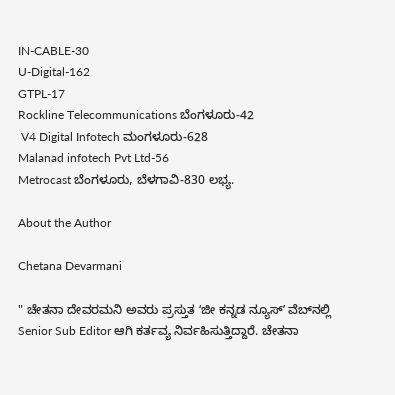IN-CABLE-30
U-Digital-162
GTPL-17
Rockline Telecommunications ಬೆಂಗಳೂರು-42
 V4 Digital Infotech ಮಂಗಳೂರು-628
Malanad infotech Pvt Ltd-56
Metrocast ಬೆಂಗಳೂರು, ಬೆಳಗಾವಿ-830 ಲಭ್ಯ.

About the Author

Chetana Devarmani

" ಚೇತನಾ ದೇವರಮನಿ ಅವರು ಪ್ರಸ್ತುತ ʻಜೀ ಕನ್ನಡ ನ್ಯೂಸ್‌ʼ ವೆಬ್‌ನಲ್ಲಿ Senior Sub Editor ಆಗಿ ಕರ್ತವ್ಯ ನಿರ್ವಹಿಸುತ್ತಿದ್ದಾರೆ. ಚೇತನಾ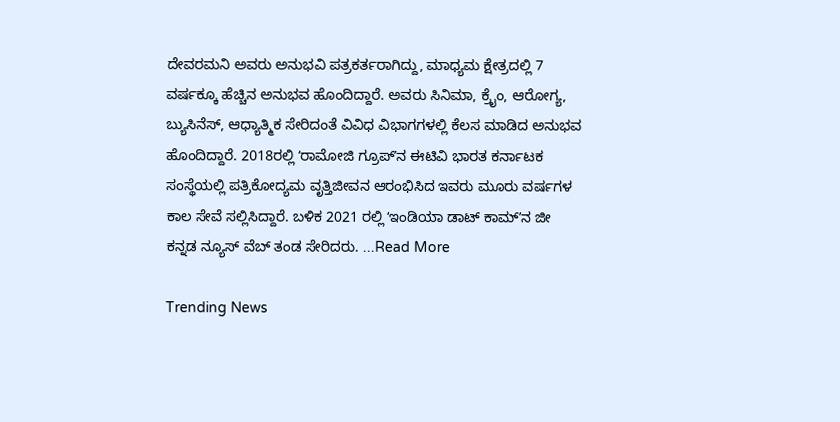ದೇವರಮನಿ ಅವರು ಅನುಭವಿ ಪತ್ರಕರ್ತರಾಗಿದ್ದು, ಮಾಧ್ಯಮ ಕ್ಷೇತ್ರದಲ್ಲಿ 7 ವರ್ಷಕ್ಕೂ ಹೆಚ್ಚಿನ ಅನುಭವ ಹೊಂದಿದ್ದಾರೆ. ಅವರು ಸಿನಿಮಾ, ಕ್ರೈಂ, ಆರೋಗ್ಯ, ಬ್ಯುಸಿನೆಸ್, ಆಧ್ಯಾತ್ಮಿಕ ಸೇರಿದಂತೆ ವಿವಿಧ ವಿಭಾಗಗಳಲ್ಲಿ ಕೆಲಸ ಮಾಡಿದ ಅನುಭವ ಹೊಂದಿದ್ದಾರೆ. 2018ರಲ್ಲಿ ʻರಾಮೋಜಿ ಗ್ರೂಪ್‌ʼನ ಈಟಿವಿ ಭಾರತ ಕರ್ನಾಟಕ ಸಂಸ್ಥೆಯಲ್ಲಿ ಪತ್ರಿಕೋದ್ಯಮ ವೃತ್ತಿಜೀವನ ಆರಂಭಿಸಿದ ಇವರು ಮೂರು ವರ್ಷಗಳ ಕಾಲ ಸೇವೆ ಸಲ್ಲಿಸಿದ್ದಾರೆ. ಬಳಿಕ 2021 ರಲ್ಲಿ ʻಇಂಡಿಯಾ ಡಾಟ್‌ ಕಾಮ್‌ʼನ ಜೀ ಕನ್ನಡ ನ್ಯೂಸ್‌ ವೆಬ್‌ ತಂಡ ಸೇರಿದರು. ...Read More

Trending News